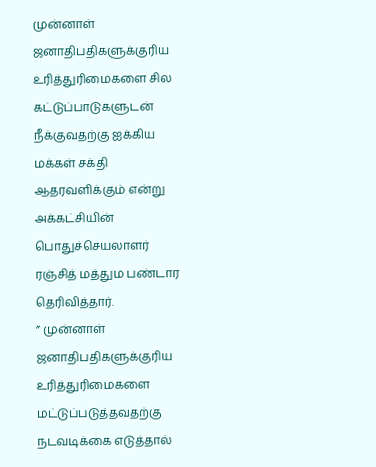முன்னாள் ஜனாதிபதிகளுக்குரிய உரித்துரிமைகளை சில கட்டுப்பாடுகளுடன் நீக்குவதற்கு ஐக்கிய மக்கள் சக்தி ஆதரவளிக்கும் என்று அக்கட்சியின் பொதுச்செயலாளர் ரஞ்சித் மத்தும பண்டார தெரிவித்தார்.
” முன்னாள் ஜனாதிபதிகளுக்குரிய உரித்துரிமைகளை மட்டுப்படுத்தவதற்கு நடவடிக்கை எடுத்தால்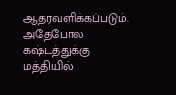ஆதரவளிக்கப்படும்.
அதேபோல கஷ்டத்துக்கு மத்தியில்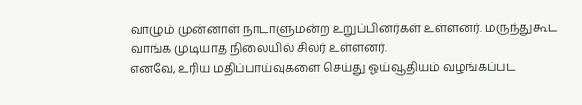வாழும் முன்னாள் நாடாளுமன்ற உறுப்பினர்கள் உள்ளனர். மருந்துகூட வாங்க முடியாத நிலையில் சிலர் உள்ளனர்.
எனவே, உரிய மதிப்பாய்வுகளை செய்து ஓய்வூதியம் வழங்கப்பட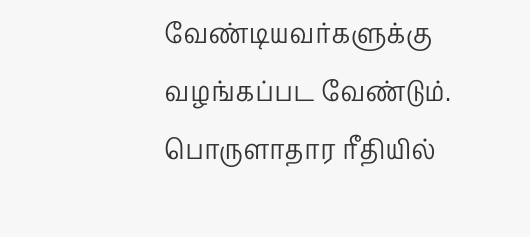வேண்டியவர்களுக்கு வழங்கப்பட வேண்டும். பொருளாதார ரீதியில்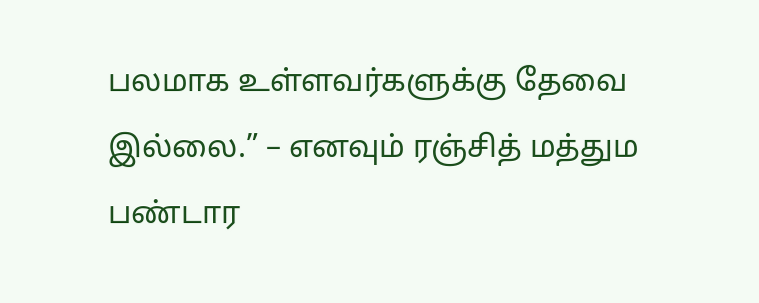பலமாக உள்ளவர்களுக்கு தேவை இல்லை.” – எனவும் ரஞ்சித் மத்தும பண்டார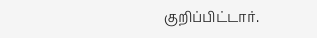குறிப்பிட்டார்.